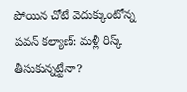పోయిన చోటే వెదుక్కుంటోన్న పవన్ కల్యాణ్: మళ్లీ రిస్క్ తీసుకున్నట్టేనా?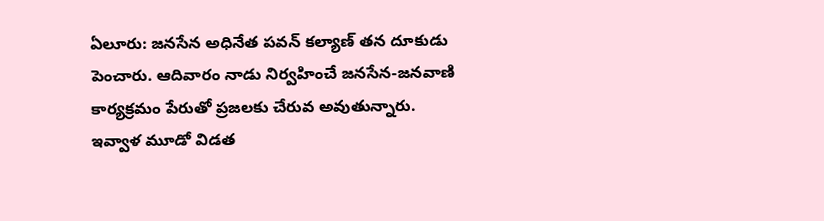ఏలూరు: జనసేన అధినేత పవన్ కల్యాణ్ తన దూకుడు పెంచారు. ఆదివారం నాడు నిర్వహించే జనసేన-జనవాణి కార్యక్రమం పేరుతో ప్రజలకు చేరువ అవుతున్నారు. ఇవ్వాళ మూడో విడత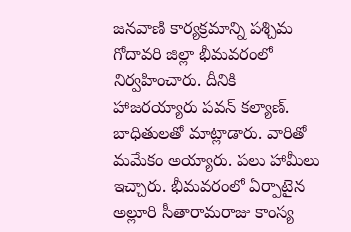జనవాణి కార్యక్రమాన్ని పశ్చిమ గోదావరి జిల్లా భీమవరంలో నిర్వహించారు. దీనికి హాజరయ్యారు పవన్ కల్యాణ్. బాధితులతో మాట్లాడారు. వారితో మమేకం అయ్యారు. పలు హామీలు ఇచ్చారు. భీమవరంలో ఏర్పాటైన అల్లూరి సీతారామరాజు కాంస్య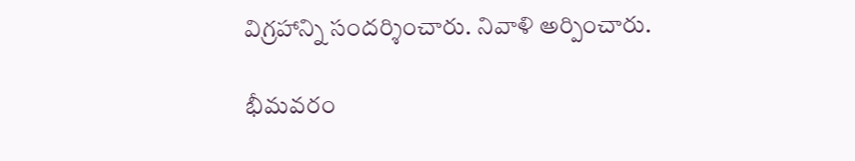విగ్రహాన్ని సందర్శించారు. నివాళి అర్పించారు.

భీమవరం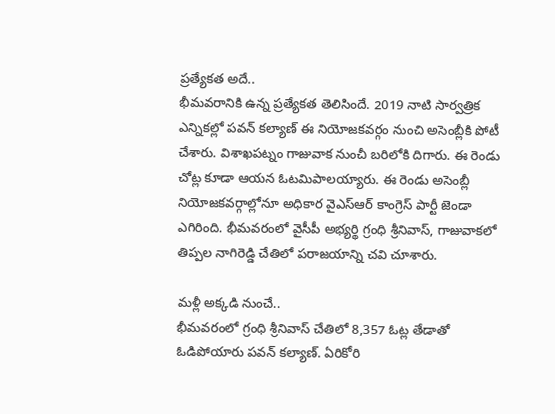ప్రత్యేకత అదే..
భీమవరానికి ఉన్న ప్రత్యేకత తెలిసిందే. 2019 నాటి సార్వత్రిక ఎన్నికల్లో పవన్ కల్యాణ్ ఈ నియోజకవర్గం నుంచి అసెంబ్లీకి పోటీ చేశారు. విశాఖపట్నం గాజువాక నుంచీ బరిలోకి దిగారు. ఈ రెండు చోట్ల కూడా ఆయన ఓటమిపాలయ్యారు. ఈ రెండు అసెంబ్లీ నియోజకవర్గాల్లోనూ అధికార వైఎస్ఆర్ కాంగ్రెస్ పార్టీ జెండా ఎగిరింది. భీమవరంలో వైసీపీ అభ్యర్థి గ్రంధి శ్రీనివాస్, గాజువాకలో తిప్పల నాగిరెడ్డి చేతిలో పరాజయాన్ని చవి చూశారు.

మళ్లీ అక్కడి నుంచే..
భీమవరంలో గ్రంధి శ్రీనివాస్ చేతిలో 8,357 ఓట్ల తేడాతో ఓడిపోయారు పవన్ కల్యాణ్. ఏరికోరి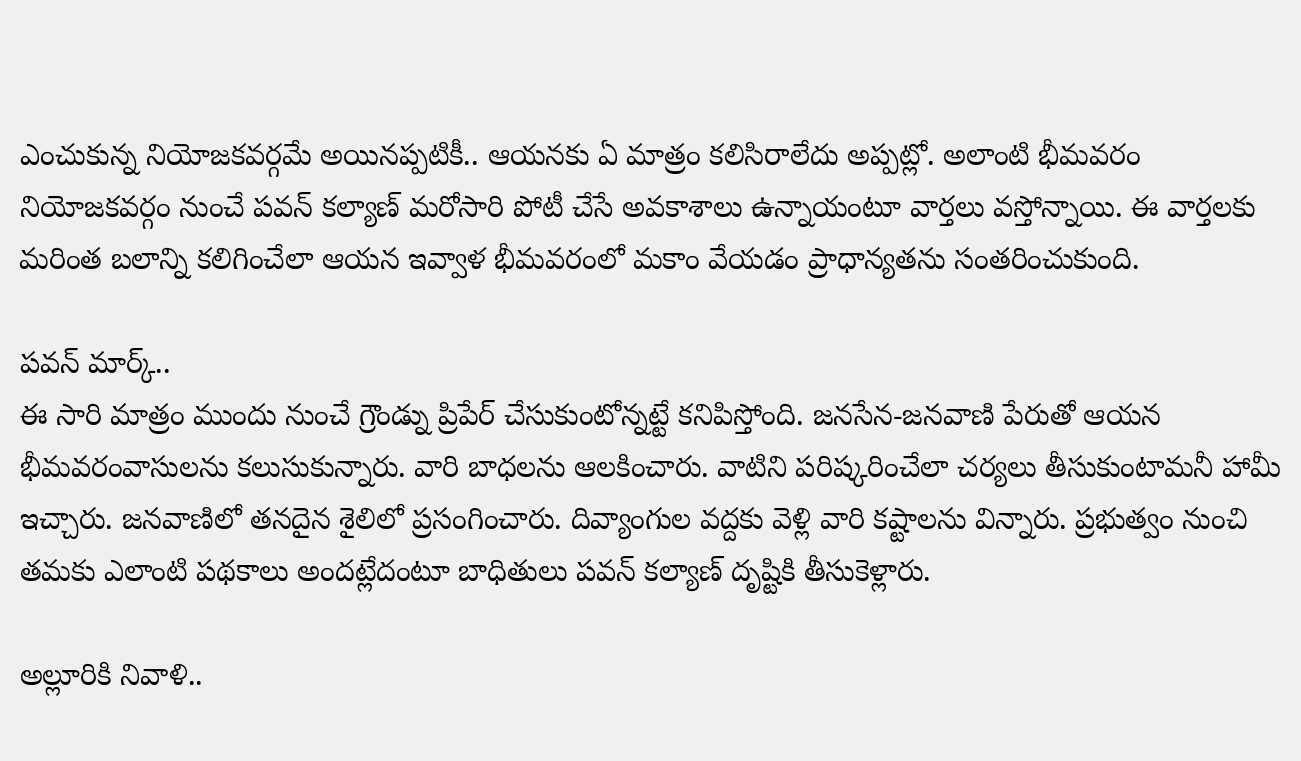ఎంచుకున్న నియోజకవర్గమే అయినప్పటికీ.. ఆయనకు ఏ మాత్రం కలిసిరాలేదు అప్పట్లో. అలాంటి భీమవరం నియోజకవర్గం నుంచే పవన్ కల్యాణ్ మరోసారి పోటీ చేసే అవకాశాలు ఉన్నాయంటూ వార్తలు వస్తోన్నాయి. ఈ వార్తలకు మరింత బలాన్ని కలిగించేలా ఆయన ఇవ్వాళ భీమవరంలో మకాం వేయడం ప్రాధాన్యతను సంతరించుకుంది.

పవన్ మార్క్..
ఈ సారి మాత్రం ముందు నుంచే గ్రౌండ్ను ప్రిపేర్ చేసుకుంటోన్నట్టే కనిపిస్తోంది. జనసేన-జనవాణి పేరుతో ఆయన భీమవరంవాసులను కలుసుకున్నారు. వారి బాధలను ఆలకించారు. వాటిని పరిష్కరించేలా చర్యలు తీసుకుంటామనీ హామీ ఇచ్చారు. జనవాణిలో తనదైన శైలిలో ప్రసంగించారు. దివ్యాంగుల వద్దకు వెళ్లి వారి కష్టాలను విన్నారు. ప్రభుత్వం నుంచి తమకు ఎలాంటి పథకాలు అందట్లేదంటూ బాధితులు పవన్ కల్యాణ్ దృష్టికి తీసుకెళ్లారు.

అల్లూరికి నివాళి..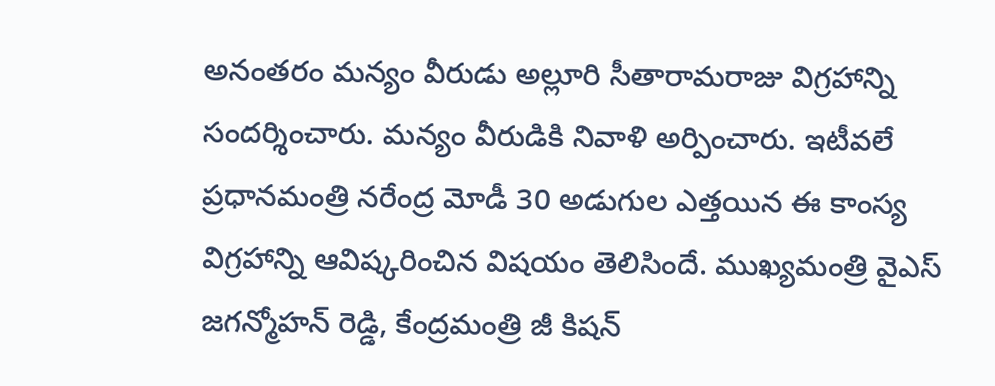అనంతరం మన్యం వీరుడు అల్లూరి సీతారామరాజు విగ్రహాన్ని సందర్శించారు. మన్యం వీరుడికి నివాళి అర్పించారు. ఇటీవలే ప్రధానమంత్రి నరేంద్ర మోడీ 30 అడుగుల ఎత్తయిన ఈ కాంస్య విగ్రహాన్ని ఆవిష్కరించిన విషయం తెలిసిందే. ముఖ్యమంత్రి వైఎస్ జగన్మోహన్ రెడ్డి, కేంద్రమంత్రి జీ కిషన్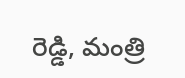రెడ్డి, మంత్రి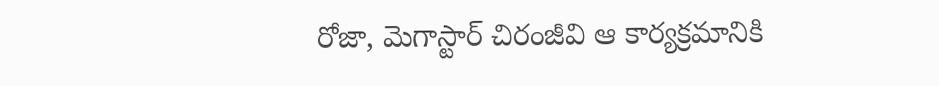రోజా, మెగాస్టార్ చిరంజీవి ఆ కార్యక్రమానికి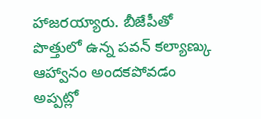హాజరయ్యారు. బీజేపీతో పొత్తులో ఉన్న పవన్ కల్యాణ్కు ఆహ్వానం అందకపోవడం అప్పట్లో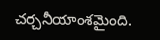చర్చనీయాంశమైంది.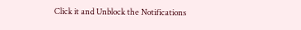Click it and Unblock the Notifications